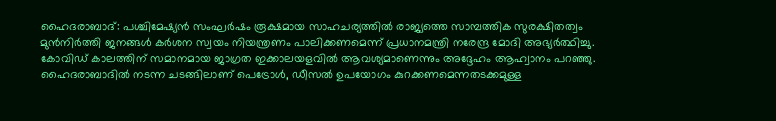ഹൈദരാബാദ്: പശ്ചിമേഷ്യൻ സംഘർഷം രൂക്ഷമായ സാഹചര്യത്തിൽ രാജ്യത്തെ സാമ്പത്തിക സുരക്ഷിതത്വം മുൻനിർത്തി ജനങ്ങൾ കർശന സ്വയം നിയന്ത്രണം പാലിക്കണമെന്ന് പ്രധാനമന്ത്രി നരേന്ദ്ര മോദി അഭ്യർത്ഥിച്ചു. കോവിഡ് കാലത്തിന് സമാനമായ ജാഗ്രത ഇക്കാലയളവിൽ ആവശ്യമാണെന്നും അദ്ദേഹം ആഹ്വാനം പറഞ്ഞു. ഹൈദരാബാദിൽ നടന്ന ചടങ്ങിലാണ് പെട്രോൾ, ഡീസൽ ഉപയോഗം കുറക്കണമെന്നതടക്കമുള്ള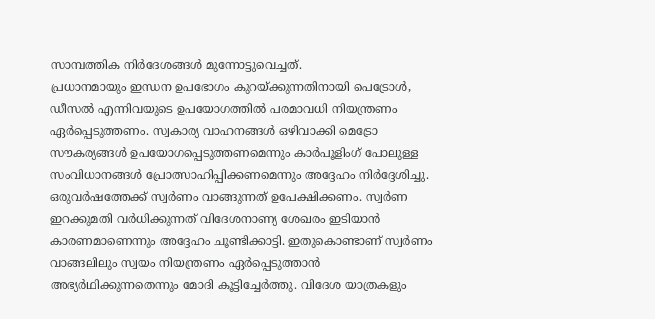സാമ്പത്തിക നിർദേശങ്ങൾ മുന്നോട്ടുവെച്ചത്.
പ്രധാനമായും ഇന്ധന ഉപഭോഗം കുറയ്ക്കുന്നതിനായി പെട്രോൾ, ഡീസൽ എന്നിവയുടെ ഉപയോഗത്തിൽ പരമാവധി നിയന്ത്രണം ഏർപ്പെടുത്തണം. സ്വകാര്യ വാഹനങ്ങൾ ഒഴിവാക്കി മെട്രോ സൗകര്യങ്ങൾ ഉപയോഗപ്പെടുത്തണമെന്നും കാർപൂളിംഗ് പോലുള്ള സംവിധാനങ്ങൾ പ്രോത്സാഹിപ്പിക്കണമെന്നും അദ്ദേഹം നിർദ്ദേശിച്ചു. ഒരുവർഷത്തേക്ക് സ്വർണം വാങ്ങുന്നത് ഉപേക്ഷിക്കണം. സ്വർണ ഇറക്കുമതി വർധിക്കുന്നത് വിദേശനാണ്യ ശേഖരം ഇടിയാൻ കാരണമാണെന്നും അദ്ദേഹം ചൂണ്ടിക്കാട്ടി. ഇതുകൊണ്ടാണ് സ്വർണം വാങ്ങലിലും സ്വയം നിയന്ത്രണം ഏർപ്പെടുത്താൻ അഭ്യർഥിക്കുന്നതെന്നും മോദി കൂട്ടിച്ചേർത്തു. വിദേശ യാത്രകളും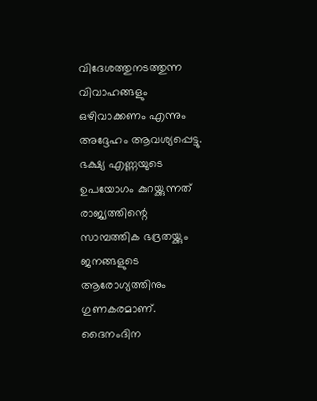വിദേശത്തുനടത്തുന്ന വിവാഹങ്ങളും ഒഴിവാക്കണം എന്നും അദ്ദേഹം ആവശ്യപ്പെട്ടു.
ഭക്ഷ്യ എണ്ണയുടെ ഉപയോഗം കുറയ്ക്കുന്നത് രാജ്യത്തിന്റെ സാമ്പത്തിക ഭദ്രതയ്ക്കും ജനങ്ങളുടെ ആരോഗ്യത്തിനും ഗുണകരമാണ്. ദൈനംദിന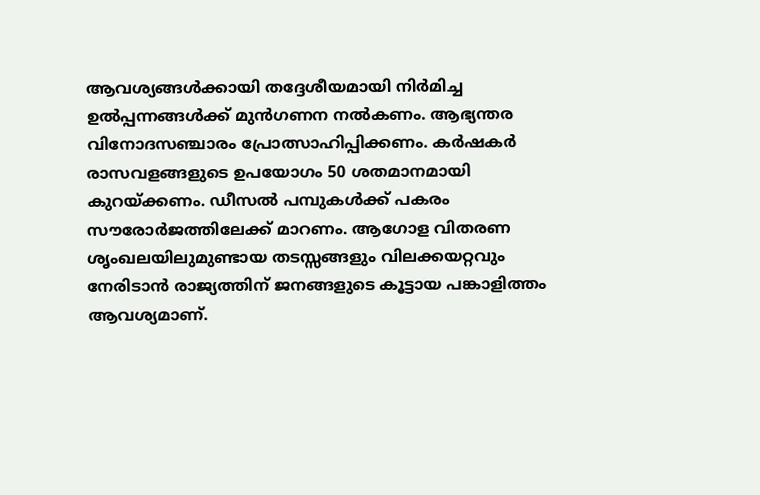ആവശ്യങ്ങൾക്കായി തദ്ദേശീയമായി നിർമിച്ച ഉൽപ്പന്നങ്ങൾക്ക് മുൻഗണന നൽകണം. ആഭ്യന്തര വിനോദസഞ്ചാരം പ്രോത്സാഹിപ്പിക്കണം. കർഷകർ രാസവളങ്ങളുടെ ഉപയോഗം 50 ശതമാനമായി കുറയ്ക്കണം. ഡീസൽ പമ്പുകൾക്ക് പകരം സൗരോർജത്തിലേക്ക് മാറണം. ആഗോള വിതരണ ശൃംഖലയിലുമുണ്ടായ തടസ്സങ്ങളും വിലക്കയറ്റവും നേരിടാൻ രാജ്യത്തിന് ജനങ്ങളുടെ കൂട്ടായ പങ്കാളിത്തം ആവശ്യമാണ്.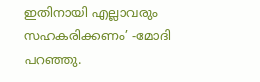ഇതിനായി എല്ലാവരും സഹകരിക്കണം’ -മോദി പറഞ്ഞു.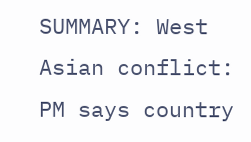SUMMARY: West Asian conflict: PM says country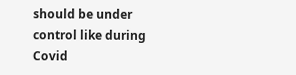should be under control like during Covid